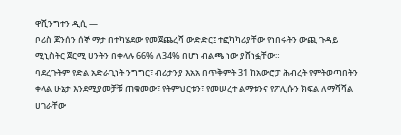ዋሺንግተን ዲሲ —
ቦሪስ ጆንሰን ሰኞ ማታ በተካሄደው የመጀጨረሻ ውድድር፤ ተፎካካሪያቸው የነበሩትን ውጪ ጉዳይ ሚኒስትር ጀርሚ ሀንትን በቀላሉ 66% ለ34% በሆነ ብልጫ ነው ያሸነፏቸው።
ባደረጉትም የድል አድራጊነት ንግግር፣ ብሪታንያ እአአ በጥቅምት 31 ከአውሮፓ ሕብረት የምትወጣበትን ቀላል ሁኔታ እንደሚያመቻቹ ጠቁመው፣ የትምህርቱን፣ የመሠረተ ልማቱንና የፖሊሱን ክፍል ለማሻሻል ሀገራቸው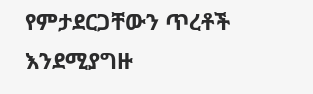የምታደርጋቸውን ጥረቶች እንደሚያግዙ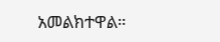አመልክተዋል።